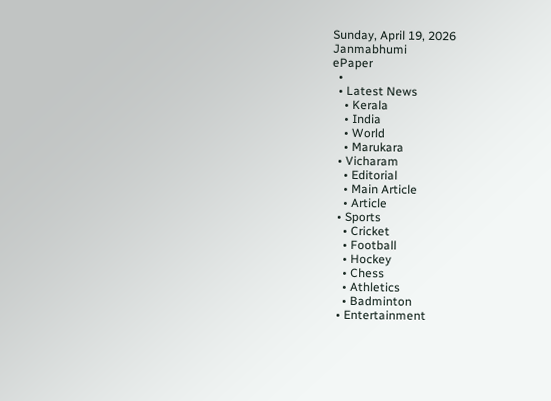Sunday, April 19, 2026
Janmabhumi
ePaper
  •
  • Latest News
    • Kerala
    • India
    • World
    • Marukara
  • Vicharam
    • Editorial
    • Main Article
    • Article
  • Sports
    • Cricket
    • Football
    • Hockey
    • Chess
    • Athletics
    • Badminton
  • Entertainment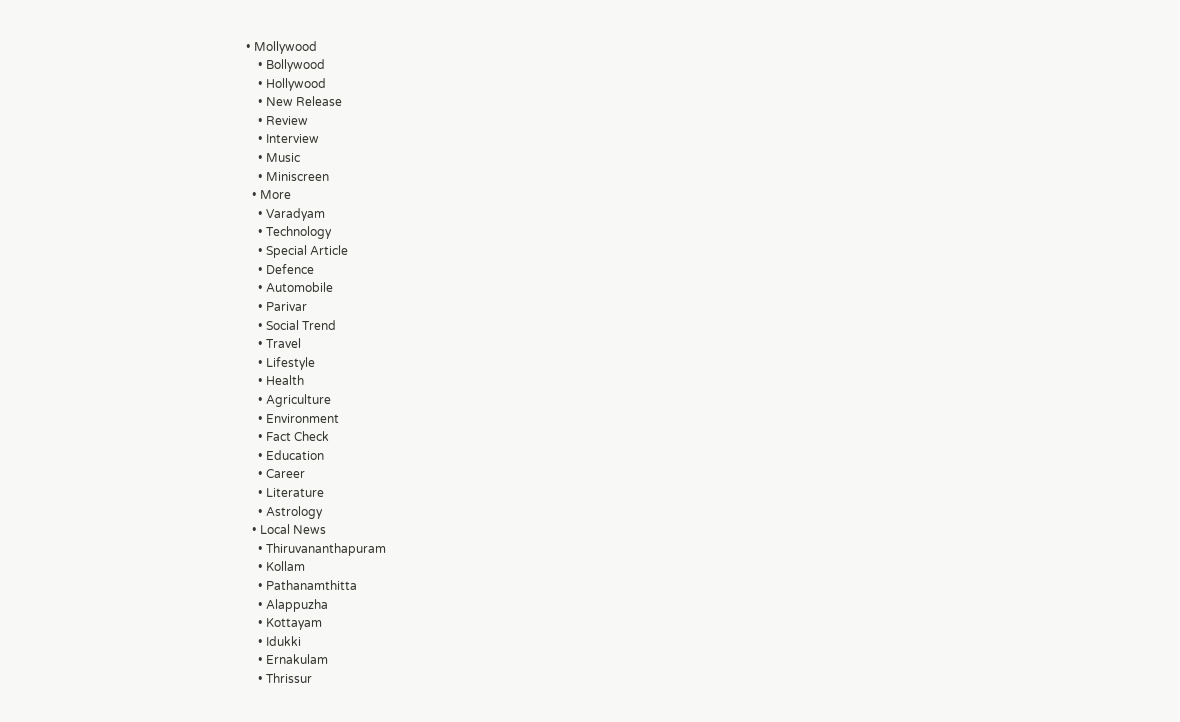• Mollywood
    • Bollywood
    • Hollywood
    • New Release
    • Review
    • Interview
    • Music
    • Miniscreen
  • More
    • Varadyam
    • Technology
    • Special Article
    • Defence
    • Automobile
    • Parivar
    • Social Trend
    • Travel
    • Lifestyle
    • Health
    • Agriculture
    • Environment
    • Fact Check
    • Education
    • Career
    • Literature
    • Astrology
  • Local News
    • Thiruvananthapuram
    • Kollam
    • Pathanamthitta
    • Alappuzha
    • Kottayam
    • Idukki
    • Ernakulam
    • Thrissur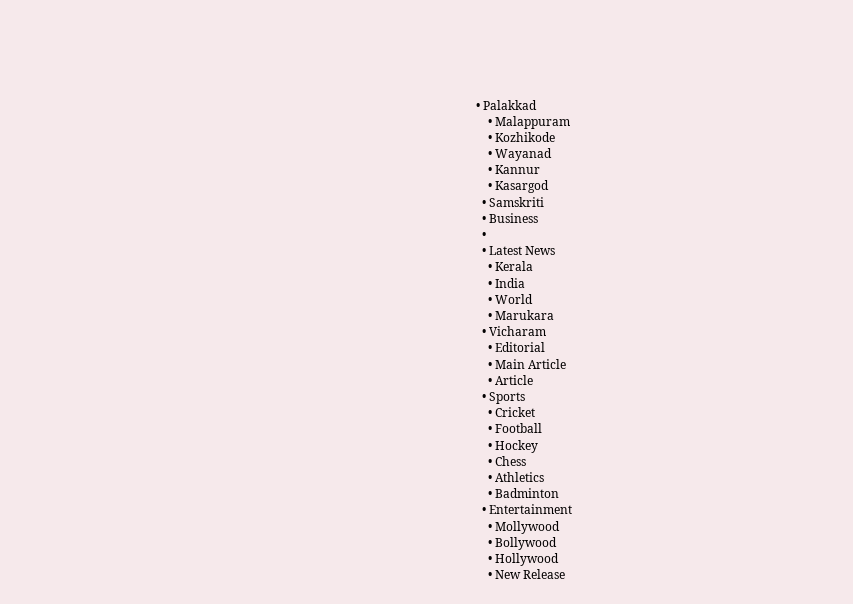• Palakkad
    • Malappuram
    • Kozhikode
    • Wayanad
    • Kannur
    • Kasargod
  • Samskriti
  • Business
  •
  • Latest News
    • Kerala
    • India
    • World
    • Marukara
  • Vicharam
    • Editorial
    • Main Article
    • Article
  • Sports
    • Cricket
    • Football
    • Hockey
    • Chess
    • Athletics
    • Badminton
  • Entertainment
    • Mollywood
    • Bollywood
    • Hollywood
    • New Release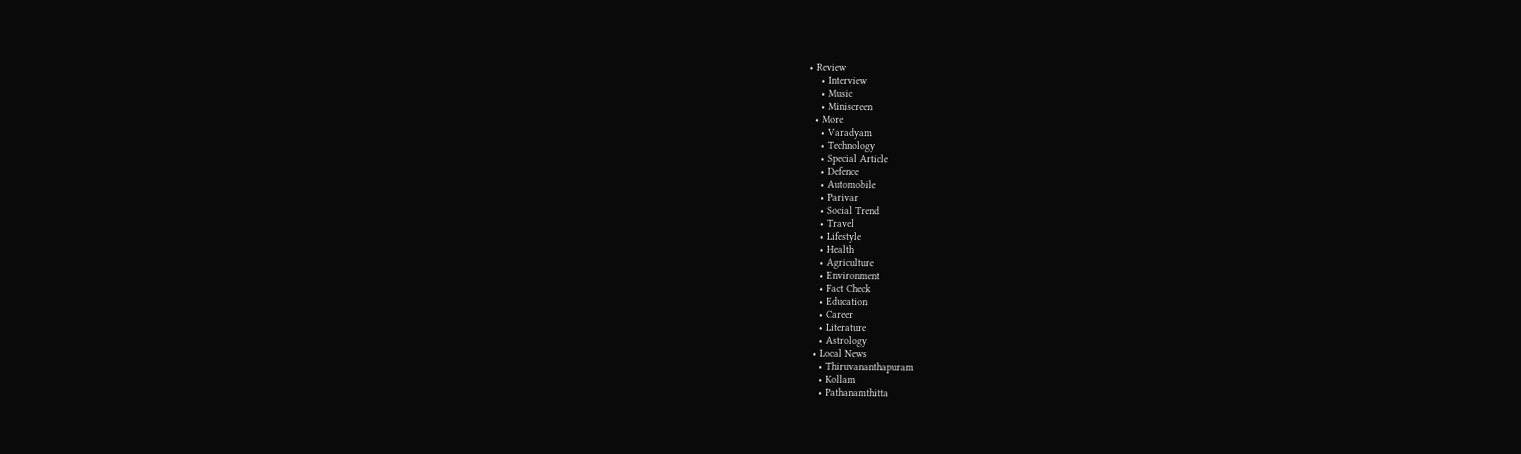• Review
    • Interview
    • Music
    • Miniscreen
  • More
    • Varadyam
    • Technology
    • Special Article
    • Defence
    • Automobile
    • Parivar
    • Social Trend
    • Travel
    • Lifestyle
    • Health
    • Agriculture
    • Environment
    • Fact Check
    • Education
    • Career
    • Literature
    • Astrology
  • Local News
    • Thiruvananthapuram
    • Kollam
    • Pathanamthitta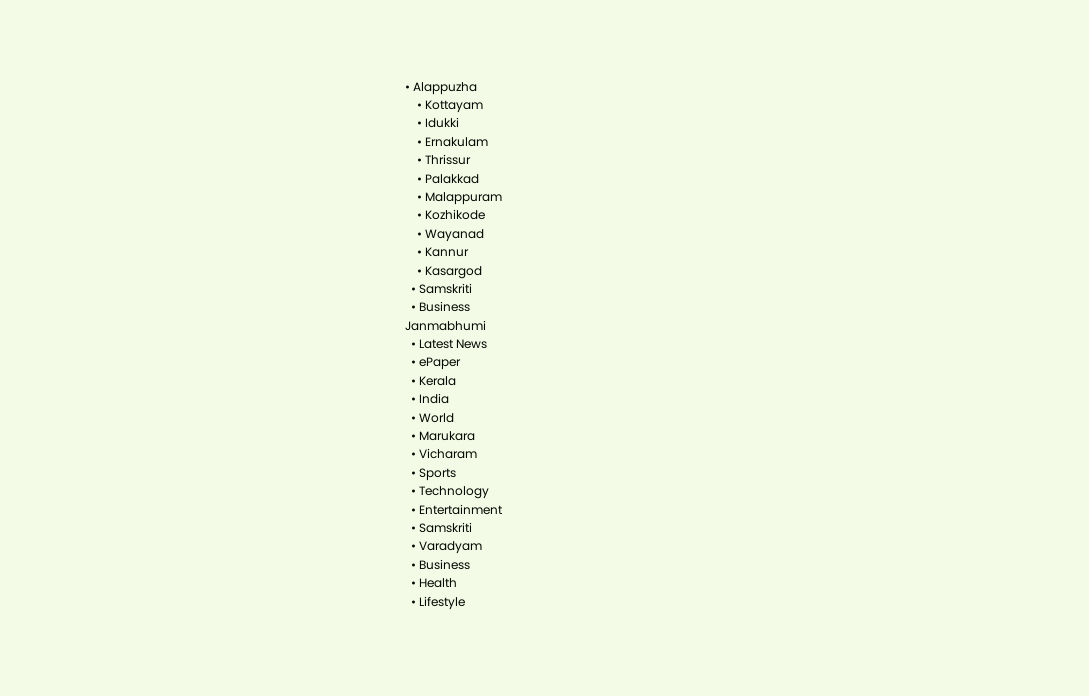• Alappuzha
    • Kottayam
    • Idukki
    • Ernakulam
    • Thrissur
    • Palakkad
    • Malappuram
    • Kozhikode
    • Wayanad
    • Kannur
    • Kasargod
  • Samskriti
  • Business
Janmabhumi
  • Latest News
  • ePaper
  • Kerala
  • India
  • World
  • Marukara
  • Vicharam
  • Sports
  • Technology
  • Entertainment
  • Samskriti
  • Varadyam
  • Business
  • Health
  • Lifestyle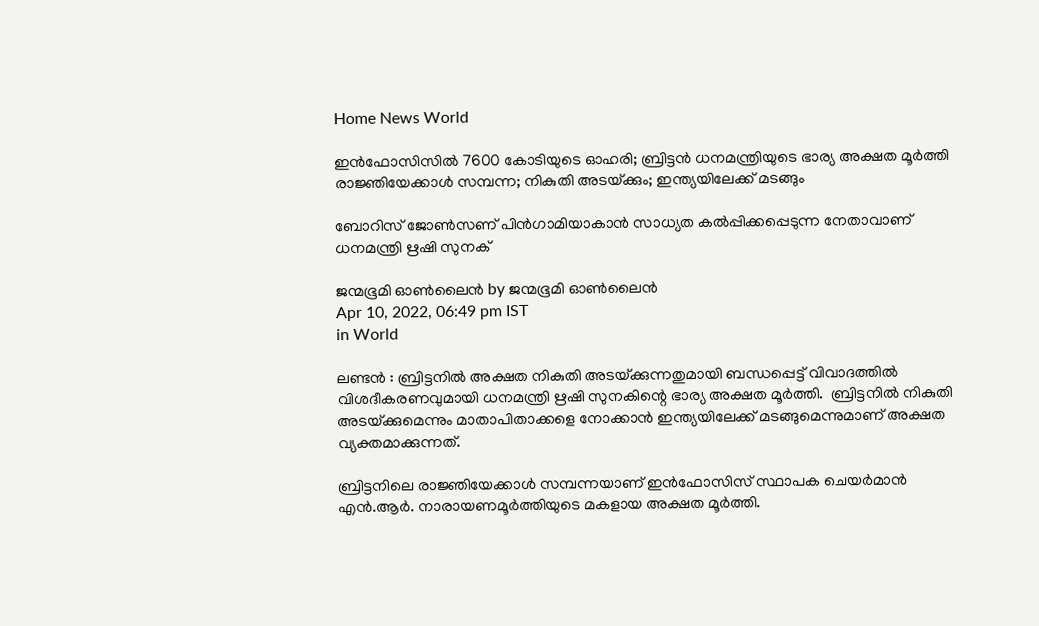Home News World

ഇന്‍ഫോസിസില്‍ 7600 കോടിയുടെ ഓഹരി; ബ്രിട്ടന്‍ ധനമന്ത്രിയുടെ ഭാര്യ അക്ഷത മൂര്‍ത്തി രാജ്ഞിയേക്കാള്‍ സമ്പന്ന; നികുതി അടയ്‌ക്കും; ഇന്ത്യയിലേക്ക് മടങ്ങും

ബോറിസ് ജോണ്‍സണ് പിന്‍ഗാമിയാകാന്‍ സാധ്യത കല്‍പ്പിക്കപ്പെടുന്ന നേതാവാണ് ധനമന്ത്രി ഋഷി സുനക്

ജന്മഭൂമി ഓണ്‍ലൈന്‍ by ജന്മഭൂമി ഓണ്‍ലൈന്‍
Apr 10, 2022, 06:49 pm IST
in World

ലണ്ടന്‍ : ബ്രിട്ടനില്‍ അക്ഷത നികുതി അടയ്‌ക്കുന്നതുമായി ബന്ധപ്പെട്ട് വിവാദത്തില്‍ വിശദീകരണവുമായി ധനമന്ത്രി ഋഷി സുനകിന്റെ ഭാര്യ അക്ഷത മൂര്‍ത്തി.  ബ്രിട്ടനില്‍ നികുതി അടയ്‌ക്കുമെന്നും മാതാപിതാക്കളെ നോക്കാന്‍ ഇന്ത്യയിലേക്ക് മടങ്ങുമെന്നുമാണ് അക്ഷത വ്യക്തമാക്കുന്നത്.

ബ്രിട്ടനിലെ രാജ്ഞിയേക്കാള്‍ സമ്പന്നയാണ് ഇന്‍ഫോസിസ് സ്ഥാപക ചെയര്‍മാന്‍ എന്‍.ആര്‍. നാരായണമൂര്‍ത്തിയുടെ മകളായ അക്ഷത മൂര്‍ത്തി.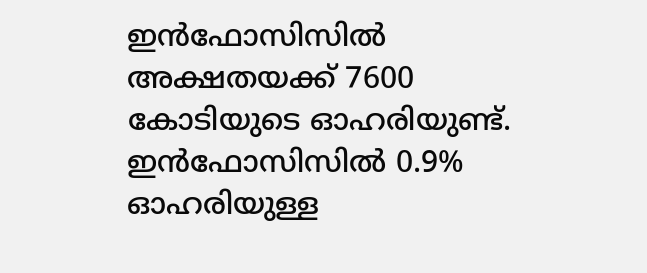ഇന്‍ഫോസിസില്‍ അക്ഷതയക്ക് 7600 കോടിയുടെ ഓഹരിയുണ്ട്. ഇന്‍ഫോസിസില്‍ 0.9% ഓഹരിയുള്ള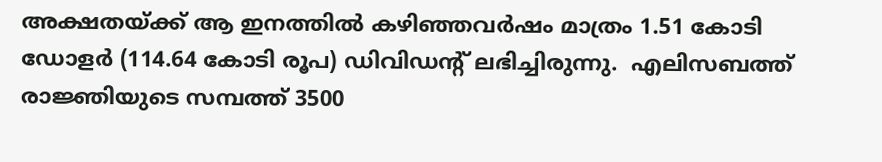അക്ഷതയ്‌ക്ക് ആ ഇനത്തില്‍ കഴിഞ്ഞവര്‍ഷം മാത്രം 1.51 കോടി ഡോളര്‍ (114.64 കോടി രൂപ) ഡിവിഡന്റ് ലഭിച്ചിരുന്നു.  എലിസബത്ത് രാജ്ഞിയുടെ സമ്പത്ത് 3500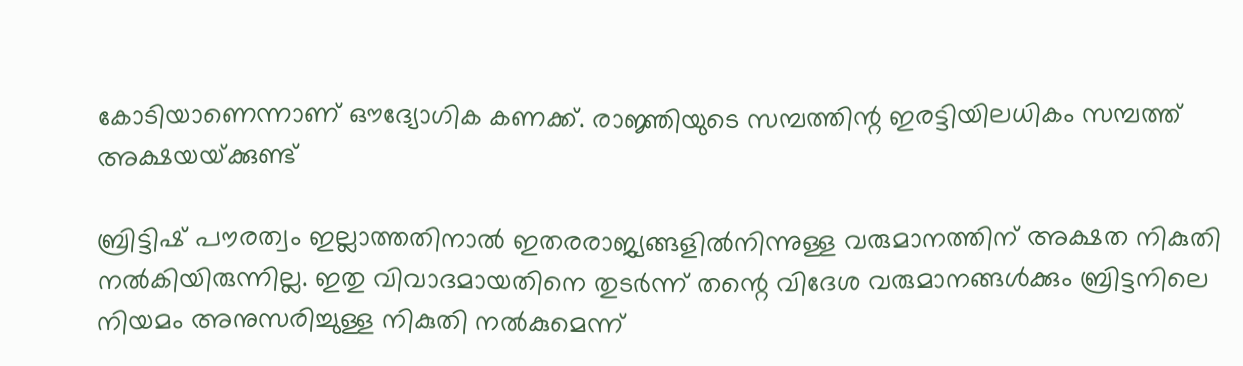കോടിയാണെന്നാണ് ഔദ്യോഗിക കണക്ക്. രാജ്ഞിയുടെ സമ്പത്തിന്റ ഇരട്ടിയിലധികം സമ്പത്ത് അക്ഷയയ്‌ക്കുണ്ട്

ബ്രിട്ടിഷ് പൗരത്വം ഇല്ലാത്തതിനാല്‍ ഇതരരാജ്യങ്ങളില്‍നിന്നുള്ള വരുമാനത്തിന് അക്ഷത നികുതി നല്‍കിയിരുന്നില്ല. ഇതു വിവാദമായതിനെ തുടര്‍ന്ന് തന്റെ വിദേശ വരുമാനങ്ങള്‍ക്കും ബ്രിട്ടനിലെ നിയമം അനുസരിച്ചുള്ള നികുതി നല്‍കുമെന്ന്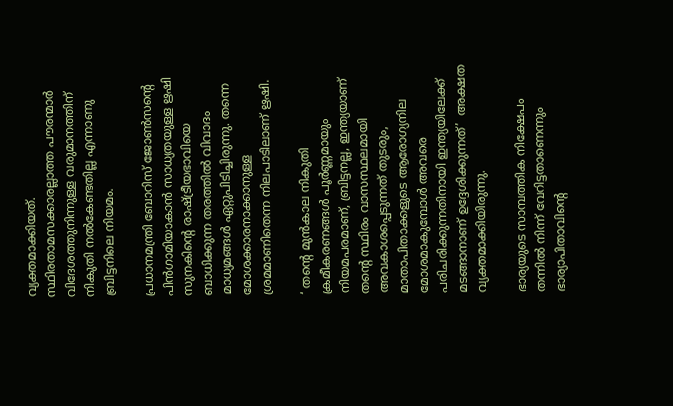വ്യക്തമാക്കിയത്. സ്ഥിരതാമസക്കാരല്ലാത്ത പൗരന്മാര്‍ വിദേശത്തുനിന്നുള്ള വരുമാനത്തിന് നികുതി നല്‍കേണ്ടതില്ല എന്നാണു ബ്രിട്ടനിലെ നിയമം.

പ്രധാനമന്ത്രി ബോറിസ് ജോണ്‍സന്റെ പിന്‍ഗാമിയാകാന്‍ സാധ്യതയുള്ള ഋഷി സുനകിന്റെ രാഷ്‌ട്രീയഭാവിയെ ബാധിക്കുന്ന തരത്തില്‍ വിവാദം മാധ്യമങ്ങള്‍ ഏറ്റുപിടിച്ചിരുന്നു. തന്നെ മോശക്കാരനാക്കാനുള്ള ശ്രമമാണിതെന്ന നിലപാടിലാണ് ഋഷി.

‘ തന്റെ മുന്‍കാല നികുതി ക്രമീകരണങ്ങള്‍ പൂര്‍ണ്ണമായും നിയമപരമാണ്, ബ്രിട്ടനല്ല, ഇന്ത്യയാണ് തന്റെ സ്ഥിരം വാസസ്ഥലമായി  അവകാശപ്പെടുന്നത് തുടരും, മാതാപിതാക്കളുടെ ആരോഗ്യനില മോശമാകുമ്പോള്‍ അവരെ പരിചരിക്കുന്നതിനായി ഇന്ത്യയിലേക്ക് മടങ്ങാനാണ് ഉദ്ദേശിക്കുന്നത്’  അക്ഷത വ്യക്തമാക്കിയിരുന്നു.

ഭാര്യയുടെ സാമ്പത്തിക നിക്ഷേപം തന്നില്‍ നിന്ന് വേറിട്ടതാണെന്നും ഭാര്യാപിതാവിന്റെ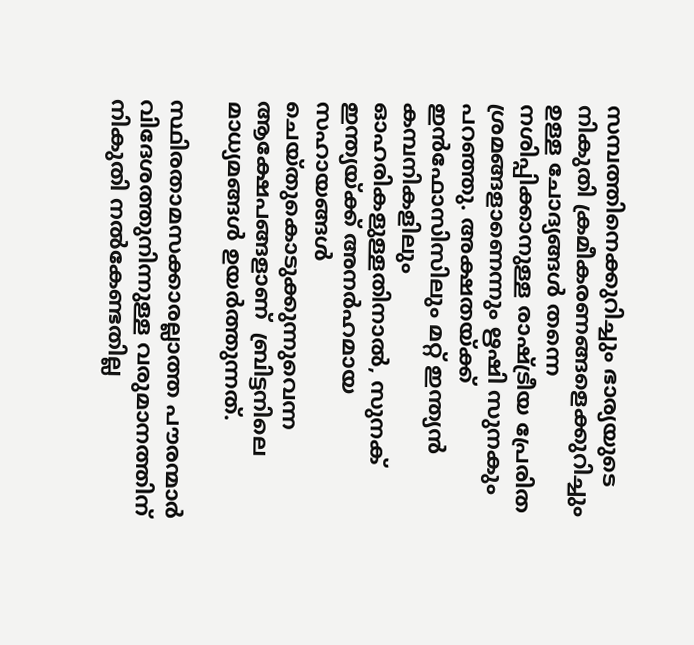സമ്പത്തിനെക്കുറിച്ചും ഭാര്യയുടെ നികുതി ക്രമീകരണങ്ങളെക്കുറിച്ചും ഉള്ള ചോദ്യങ്ങള്‍ തന്നെ നശിപ്പിക്കാനുള്ള രാഷ്‌ട്രീയ പ്രേരിത ശ്രമങ്ങളാണെന്നും ഋഷി സുനകും പറഞ്ഞു. അക്ഷതയ്‌ക്ക് ഇന്‍ഫോസിസിലും മറ്റ് ഇന്ത്യന്‍ കമ്പനികളിലും ഓഹരികളുള്ളതിനാല്‍, സുനക് ഇന്ത്യയ്‌ക്ക് അനര്‍ഹമായ സഹായങ്ങള്‍ ചെയ്തുകൊടുക്കുന്നുവെന്ന ആക്ഷേപങ്ങളാണ്  ബ്രിട്ടനിലെ മാധ്യമങ്ങള്‍ ഉയര്‍ത്തുന്നത്.

സ്ഥിരതാമസക്കാരല്ലാത്ത പൗരന്മാര്‍ വിദേശത്തുനിന്നുള്ള വരുമാനത്തിന് നികുതി നല്‍കേണ്ടതില്ല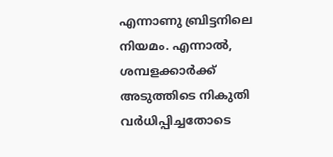എന്നാണു ബ്രിട്ടനിലെ നിയമം. എന്നാല്‍, ശമ്പളക്കാര്‍ക്ക് അടുത്തിടെ നികുതി വര്‍ധിപ്പിച്ചതോടെ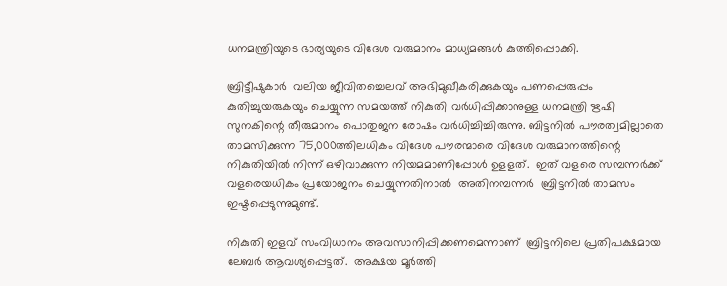ധനമന്ത്രിയുടെ ഭാര്യയുടെ വിദേശ വരുമാനം മാധ്യമങ്ങള്‍ കുത്തിപ്പൊക്കി.

ബ്രിട്ടീഷുകാര്‍  വലിയ ജീവിതച്ചെലവ് അഭിമുഖീകരിക്കുകയും പണപ്പെരുപ്പം കുതിച്ചുയരുകയും ചെയ്യുന്ന സമയത്ത് നികുതി വര്‍ധിപ്പിക്കാനുള്ള ധനമന്ത്രി ഋഷി സുനകിന്റെ തീരുമാനം പൊതുജന രോഷം വര്‍ധിച്ചിച്ചിരുന്നു. ബിട്ടനില്‍ പൗരത്വമില്ലാതെ താമസിക്കുന്ന 75,000ത്തിലധികം വിദേശ പൗരന്മാരെ വിദേശ വരുമാനത്തിന്റെ നികുതിയില്‍ നിന്ന് ഒഴിവാക്കുന്ന നിയമമാണിപ്പോള്‍ ഉളളത്.  ഇത് വളരെ സമ്പന്നര്‍ക്ക് വളരെയധികം പ്രയോജനം ചെയ്യുന്നതിനാല്‍  അതിനമ്പന്നര്‍  ബ്രിട്ടനില്‍ താമസം ഇഷ്ടപ്പെടുന്നുമുണ്ട്.

നികുതി ഇളവ് സംവിധാനം അവസാനിപ്പിക്കണമെന്നാണ്  ബ്രിട്ടനിലെ പ്രതിപക്ഷമായ ലേബര്‍ ആവശ്യപ്പെട്ടത്.  അക്ഷയ മൂര്‍ത്തി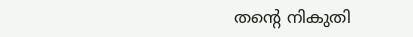തന്റെ നികുതി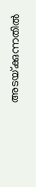അടയ്‌ക്കുന്നതില്‍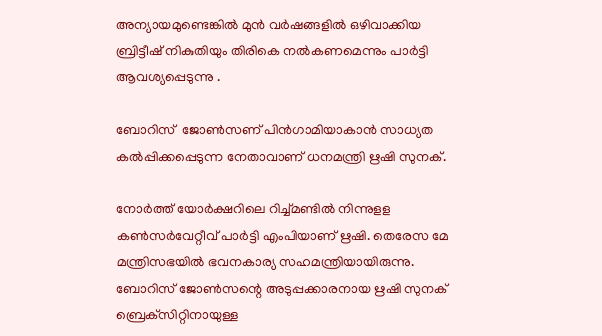അന്യായമുണ്ടെങ്കില്‍ മുന്‍ വര്‍ഷങ്ങളില്‍ ഒഴിവാക്കിയ ബ്രിട്ടീഷ് നികുതിയും തിരികെ നല്‍കണമെന്നും പാര്‍ട്ടി ആവശ്യപ്പെടുന്നു .

ബോറിസ്  ജോണ്‍സണ് പിന്‍ഗാമിയാകാന്‍ സാധ്യത കല്‍പ്പിക്കപ്പെടുന്ന നേതാവാണ് ധനമന്ത്രി ഋഷി സുനക്.

നോര്‍ത്ത് യോര്‍ക്ഷറിലെ റിച്ച്മണ്ടില്‍ നിന്നുളള കണ്‍സര്‍വേറ്റീവ് പാര്‍ട്ടി എംപിയാണ് ഋഷി. തെരേസ മേ മന്ത്രിസഭയില്‍ ഭവനകാര്യ സഹമന്ത്രിയായിരുന്നു. ബോറിസ് ജോണ്‍സന്റെ അടുപ്പക്കാരനായ ഋഷി സുനക് ബ്രെക്‌സിറ്റിനായുള്ള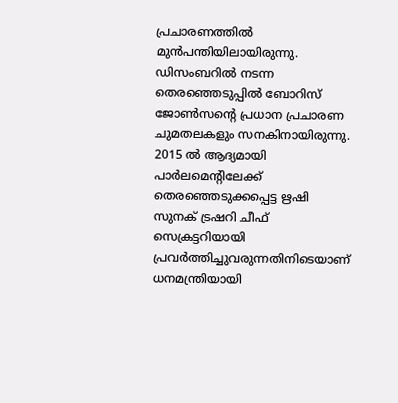പ്രചാരണത്തില്‍ മുന്‍പന്തിയിലായിരുന്നു. ഡിസംബറില്‍ നടന്ന തെരഞ്ഞെടുപ്പില്‍ ബോറിസ് ജോണ്‍സന്റെ പ്രധാന പ്രചാരണ ചുമതലകളും സനകിനായിരുന്നു. 2015 ല്‍ ആദ്യമായി പാര്‍ലമെന്റിലേക്ക് തെരഞ്ഞെടുക്കപ്പെട്ട ഋഷി സുനക് ട്രഷറി ചീഫ് സെക്രട്ടറിയായി പ്രവര്‍ത്തിച്ചുവരുന്നതിനിടെയാണ് ധനമന്ത്രിയായി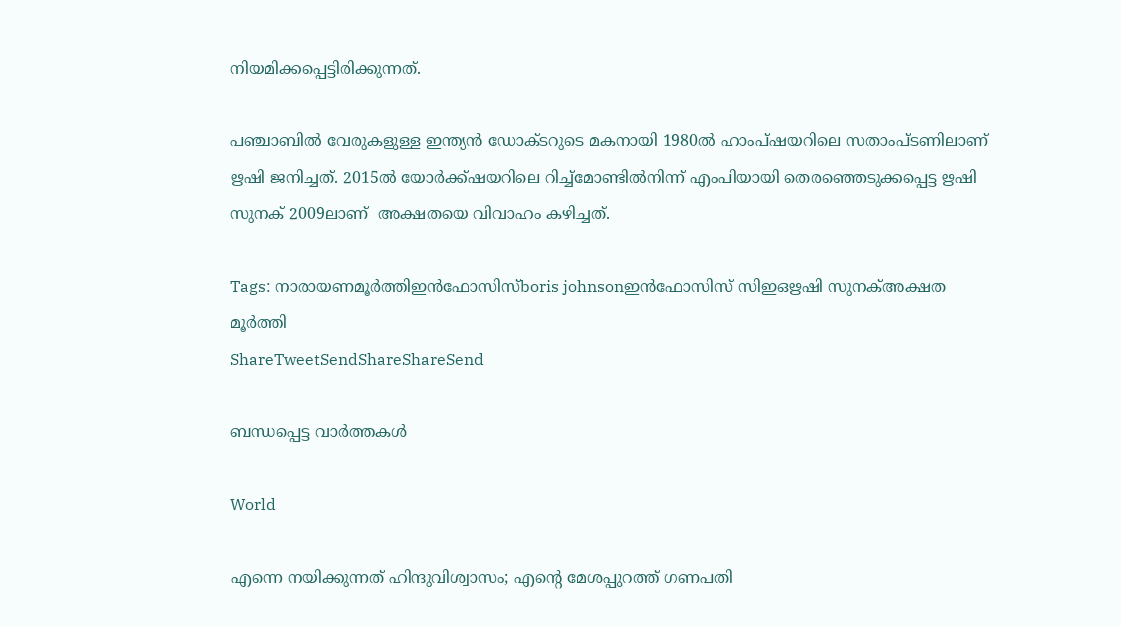നിയമിക്കപ്പെട്ടിരിക്കുന്നത്.

പഞ്ചാബില്‍ വേരുകളുള്ള ഇന്ത്യന്‍ ഡോക്ടറുടെ മകനായി 1980ല്‍ ഹാംപ്ഷയറിലെ സതാംപ്ടണിലാണ് ഋഷി ജനിച്ചത്. 2015ല്‍ യോര്‍ക്ക്ഷയറിലെ റിച്ച്‌മോണ്ടില്‍നിന്ന് എംപിയായി തെരഞ്ഞെടുക്കപ്പെട്ട ഋഷി സുനക് 2009ലാണ്  അക്ഷതയെ വിവാഹം കഴിച്ചത്.

Tags: നാരായണമൂര്‍ത്തിഇന്‍ഫോസിസ്boris johnsonഇന്‍ഫോസിസ് സിഇഒഋഷി സുനക്അക്ഷത മൂര്‍ത്തി
ShareTweetSendShareShareSend

ബന്ധപ്പെട്ട വാര്‍ത്തകള്‍

World

എന്നെ നയിക്കുന്നത് ഹിന്ദുവിശ്വാസം; എന്റെ മേശപ്പുറത്ത് ഗണപതി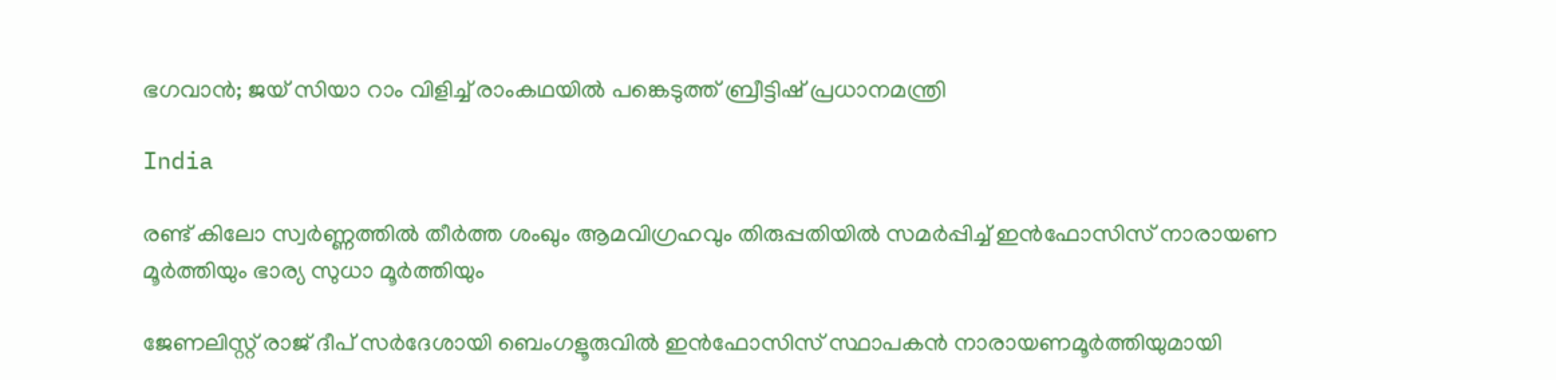ഭഗവാന്‍; ജയ് സിയാ റാം വിളിച്ച് രാംകഥയില്‍ പങ്കെടുത്ത് ബ്രീട്ടിഷ് പ്രധാനമന്ത്രി

India

രണ്ട് കിലോ സ്വര്‍ണ്ണത്തില്‍ തീര്‍ത്ത ശംഖും ആമവിഗ്രഹവും തിരുപ്പതിയില്‍ സമർപ്പിച്ച് ഇന്‍ഫോസിസ് നാരായണ മൂർത്തിയും ഭാര്യ സുധാ മൂർത്തിയും

ജേണലിസ്റ്റ് രാജ് ദീപ് സര്‍ദേശായി ബെംഗളൂരുവില്‍ ഇന്‍ഫോസിസ് സ്ഥാപകന്‍ നാരായണമൂര്‍ത്തിയുമായി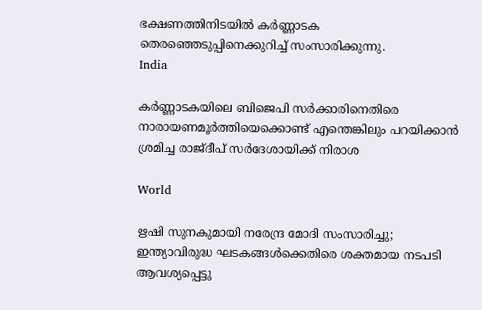ഭക്ഷണത്തിനിടയില്‍ കര്‍ണ്ണാടക തെരഞ്ഞെടുപ്പിനെക്കുറിച്ച് സംസാരിക്കുന്നു.
India

കര്‍ണ്ണാടകയിലെ ബിജെപി സര്‍ക്കാരിനെതിരെ നാരായണമൂര്‍ത്തിയെക്കൊണ്ട് എന്തെങ്കിലും പറയിക്കാന്‍ ശ്രമിച്ച രാജ്ദീപ് സര്‍ദേശായിക്ക് നിരാശ

World

ഋഷി സുനകുമായി നരേന്ദ്ര മോദി സംസാരിച്ചു; ഇന്ത്യാവിരുദ്ധ ഘടകങ്ങള്‍ക്കെതിരെ ശക്തമായ നടപടി ആവശ്യപ്പെട്ടു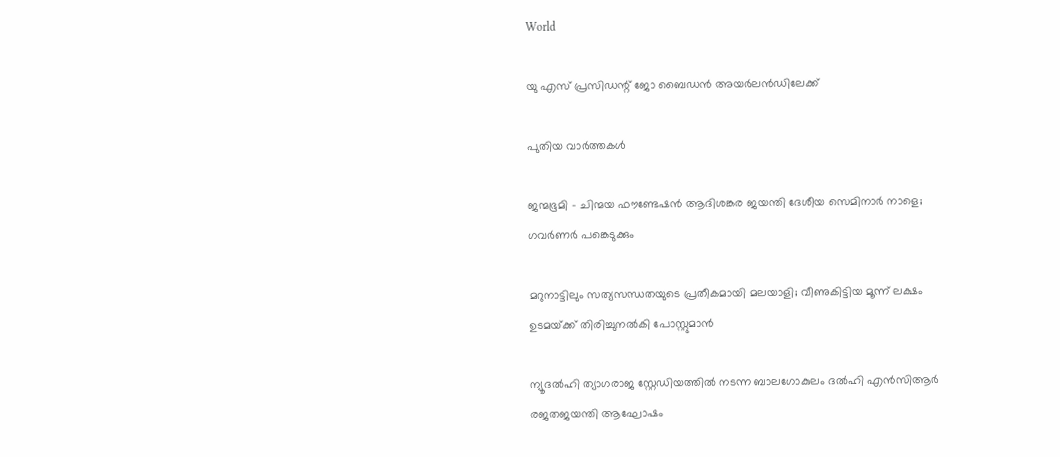World

യു എസ് പ്രസിഡന്റ് ജോ ബൈഡന്‍ അയര്‍ലന്‍ഡിലേക്ക്

പുതിയ വാര്‍ത്തകള്‍

ജന്മഭൂമി – ചിന്മയ ഫൗണ്ടേഷന്‍ ആദിശങ്കര ജയന്തി ദേശീയ സെമിനാര്‍ നാളെ; ഗവര്‍ണര്‍ പങ്കെടുക്കും

മറുനാട്ടിലും സത്യസന്ധതയുടെ പ്രതീകമായി മലയാളി; വീണുകിട്ടിയ മൂന്ന് ലക്ഷം ഉടമയ്‌ക്ക് തിരിച്ചുനല്‍കി പോസ്റ്റുമാന്‍

ന്യൂദല്‍ഹി ത്യാഗരാജ സ്റ്റേഡിയത്തില്‍ നടന്ന ബാലഗോകുലം ദല്‍ഹി എന്‍സിആര്‍ രജതജയന്തി ആഘോഷം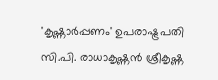'കൃഷ്ണാര്‍പ്പണം' ഉപരാഷ്ട്രപതി സി.പി. രാധാകൃഷ്ണന്‍ ശ്രീകൃഷ്ണ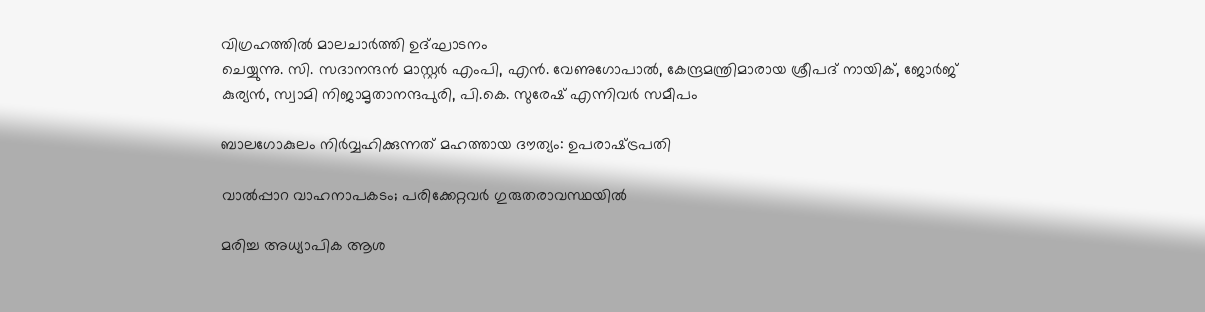വിഗ്രഹത്തില്‍ മാലചാര്‍ത്തി ഉദ്ഘാടനം
ചെയ്യുന്നു. സി. സദാനന്ദന്‍ മാസ്റ്റര്‍ എംപി, എന്‍. വേണുഗോപാല്‍, കേന്ദ്രമന്ത്രിമാരായ ശ്രീപദ് നായിക്, ജോര്‍ജ്
കുര്യന്‍, സ്വാമി നിജാമൃതാനന്ദപുരി, പി.കെ. സുരേഷ് എന്നിവര്‍ സമീപം

ബാലഗോകുലം നിര്‍വ്വഹിക്കുന്നത് മഹത്തായ ദൗത്യം: ഉപരാഷ്‌ട്രപതി

വാല്‍പ്പാറ വാഹനാപകടം; പരിക്കേറ്റവര്‍ ഗുരുതരാവസ്ഥയില്‍

മരിച്ച അധ്യാപിക ആശ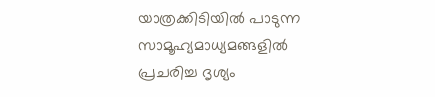യാത്രക്കിടിയില്‍ പാടുന്ന സാമൂഹ്യമാധ്യമങ്ങളില്‍ പ്രചരിച്ച ദൃശ്യം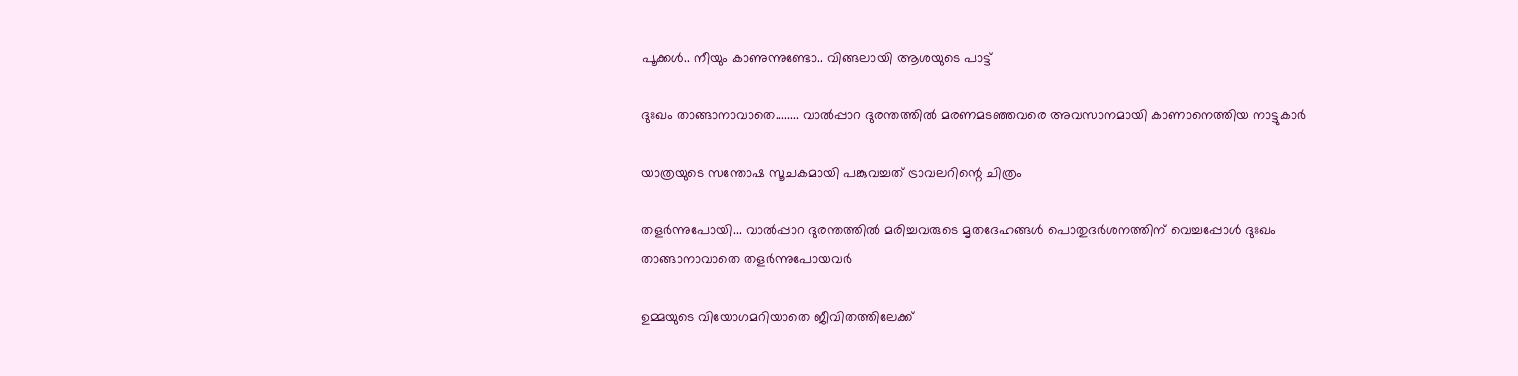പൂക്കള്‍.. നീയും കാണുന്നുണ്ടോ.. വിങ്ങലായി ആശയുടെ പാട്ട്

ദുഃഖം താങ്ങാനാവാതെ........ വാല്‍പ്പാറ ദുരന്തത്തില്‍ മരണമടഞ്ഞവരെ അവസാനമായി കാണാനെത്തിയ നാട്ടുകാര്‍

യാത്രയുടെ സന്തോഷ സൂചകമായി പങ്കുവച്ചത് ട്രാവലറിന്റെ ചിത്രം

തളര്‍ന്നുപോയി... വാല്‍പ്പാറ ദുരന്തത്തില്‍ മരിച്ചവരുടെ മൃതദേഹങ്ങള്‍ പൊതുദര്‍ശനത്തിന് വെച്ചപ്പോള്‍ ദുഃഖം
താങ്ങാനാവാതെ തളര്‍ന്നുപോയവര്‍

ഉമ്മയുടെ വിയോഗമറിയാതെ ജീവിതത്തിലേക്ക്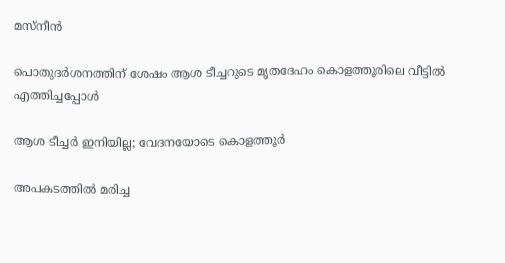മസ്നീന്‍

പൊതുദര്‍ശനത്തിന് ശേഷം ആശ ടീച്ചറുടെ മൃതദേഹം കൊളത്തൂരിലെ വീട്ടില്‍ എത്തിച്ചപ്പോള്‍

ആശ ടീച്ചര്‍ ഇനിയില്ല; വേദനയോടെ കൊളത്തൂര്‍

അപകടത്തില്‍ മരിച്ച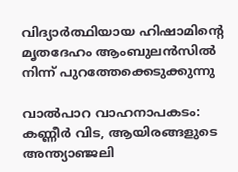വിദ്യാര്‍ത്ഥിയായ ഹിഷാമിന്റെ മൃതദേഹം ആംബുലന്‍സില്‍ നിന്ന് പുറത്തേക്കെടുക്കുന്നു

വാല്‍പാറ വാഹനാപകടം: കണ്ണീര്‍ വിട, ആയിരങ്ങളുടെ അന്ത്യാഞ്ജലി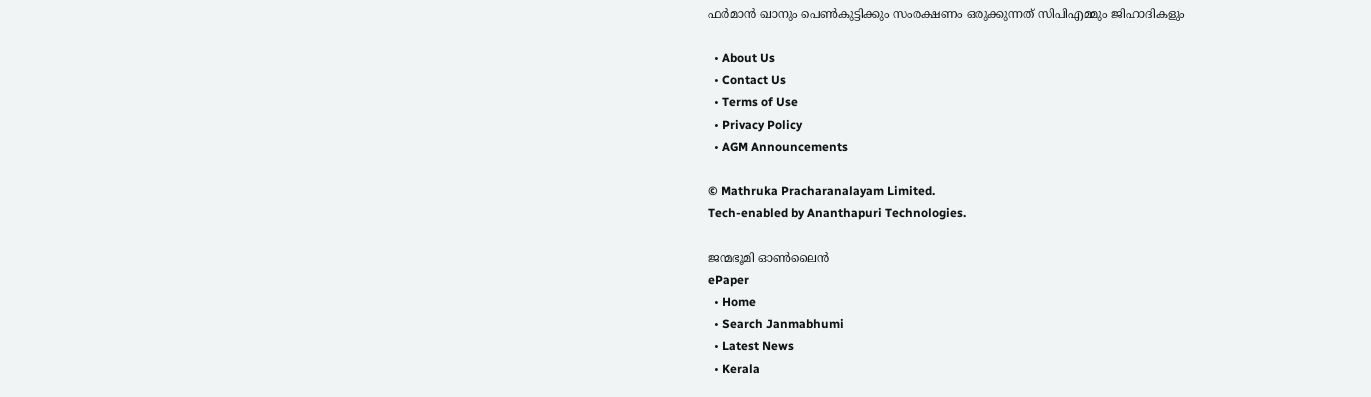ഫര്‍മാന്‍ ഖാനും പെണ്‍കുട്ടിക്കും സംരക്ഷണം ഒരുക്കുന്നത് സിപിഎമ്മും ജിഹാദികളും

  • About Us
  • Contact Us
  • Terms of Use
  • Privacy Policy
  • AGM Announcements

© Mathruka Pracharanalayam Limited.
Tech-enabled by Ananthapuri Technologies.

ജന്മഭൂമി ഓണ്‍ലൈന്‍
ePaper
  • Home
  • Search Janmabhumi
  • Latest News
  • Kerala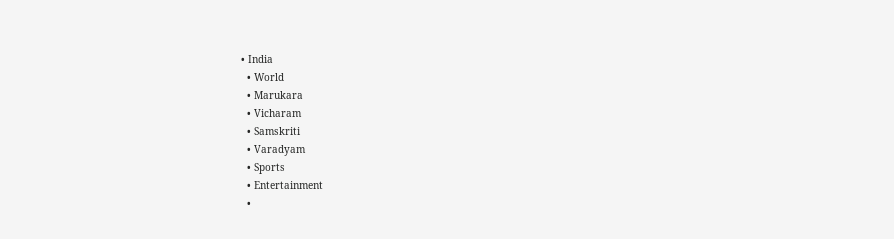• India
  • World
  • Marukara
  • Vicharam
  • Samskriti
  • Varadyam
  • Sports
  • Entertainment
  •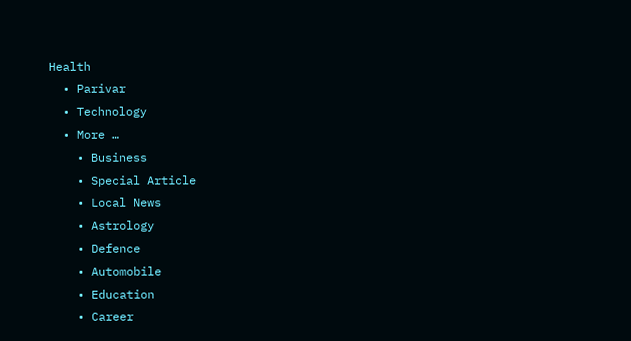Health
  • Parivar
  • Technology
  • More …
    • Business
    • Special Article
    • Local News
    • Astrology
    • Defence
    • Automobile
    • Education
    • Career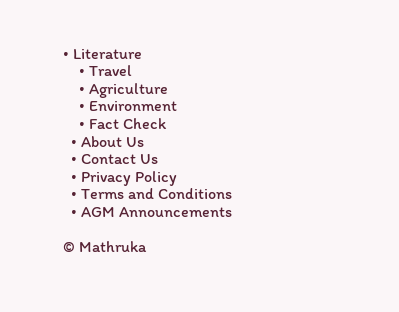• Literature
    • Travel
    • Agriculture
    • Environment
    • Fact Check
  • About Us
  • Contact Us
  • Privacy Policy
  • Terms and Conditions
  • AGM Announcements

© Mathruka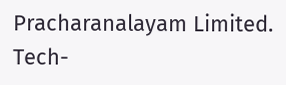Pracharanalayam Limited.
Tech-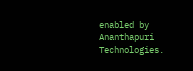enabled by Ananthapuri Technologies.